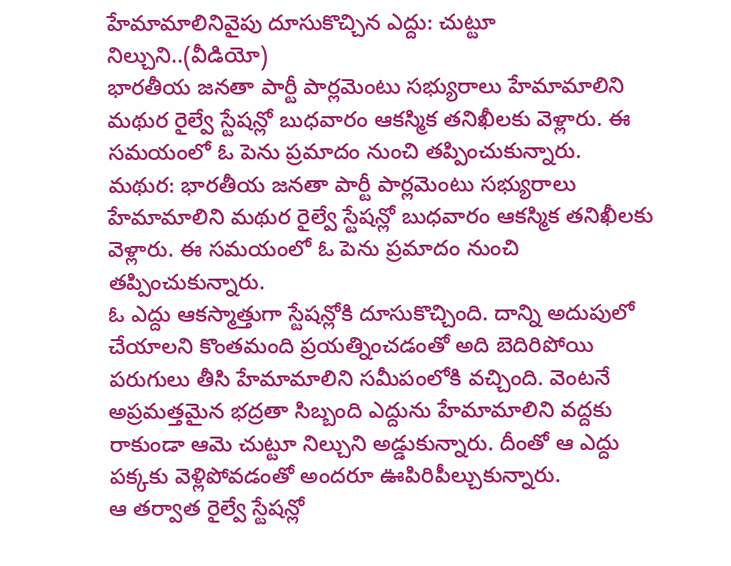హేమామాలినివైపు దూసుకొచ్చిన ఎద్దు: చుట్టూ నిల్చుని..(వీడియో)
భారతీయ జనతా పార్టీ పార్లమెంటు సభ్యురాలు హేమామాలిని మథుర రైల్వే స్టేషన్లో బుధవారం ఆకస్మిక తనిఖీలకు వెళ్లారు. ఈ సమయంలో ఓ పెను ప్రమాదం నుంచి తప్పించుకున్నారు.
మథుర: భారతీయ జనతా పార్టీ పార్లమెంటు సభ్యురాలు హేమామాలిని మథుర రైల్వే స్టేషన్లో బుధవారం ఆకస్మిక తనిఖీలకు వెళ్లారు. ఈ సమయంలో ఓ పెను ప్రమాదం నుంచి తప్పించుకున్నారు.
ఓ ఎద్దు ఆకస్మాత్తుగా స్టేషన్లోకి దూసుకొచ్చింది. దాన్ని అదుపులో చేయాలని కొంతమంది ప్రయత్నించడంతో అది బెదిరిపోయి పరుగులు తీసి హేమామాలిని సమీపంలోకి వచ్చింది. వెంటనే అప్రమత్తమైన భద్రతా సిబ్బంది ఎద్దును హేమామాలిని వద్దకు రాకుండా ఆమె చుట్టూ నిల్చుని అడ్డుకున్నారు. దీంతో ఆ ఎద్దు పక్కకు వెళ్లిపోవడంతో అందరూ ఊపిరిపీల్చుకున్నారు.
ఆ తర్వాత రైల్వే స్టేషన్లో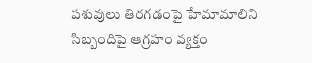పశువులు తిరగడంపై హేమామాలిని సిబ్బందిపై ఆగ్రహం వ్యక్తం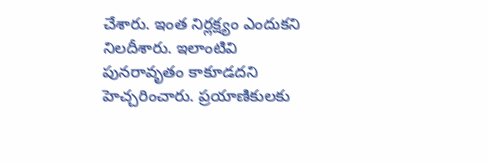చేశారు. ఇంత నిర్లక్ష్యం ఎందుకని నిలదీశారు. ఇలాంటివి పునరావృతం కాకూడదని హెచ్చరించారు. ప్రయాణికులకు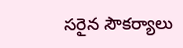సరైన సౌకర్యాలు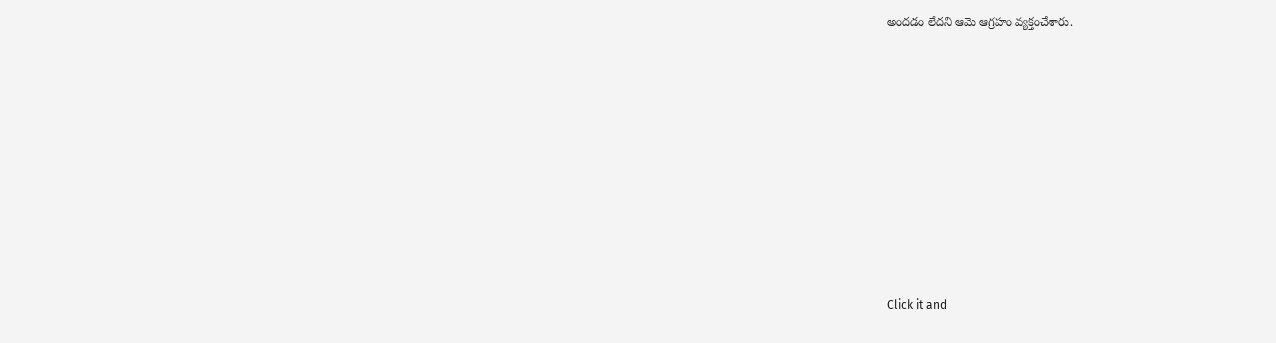అందడం లేదని ఆమె ఆగ్రహం వ్యక్తంచేశారు.












Click it and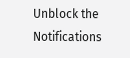Unblock the Notifications